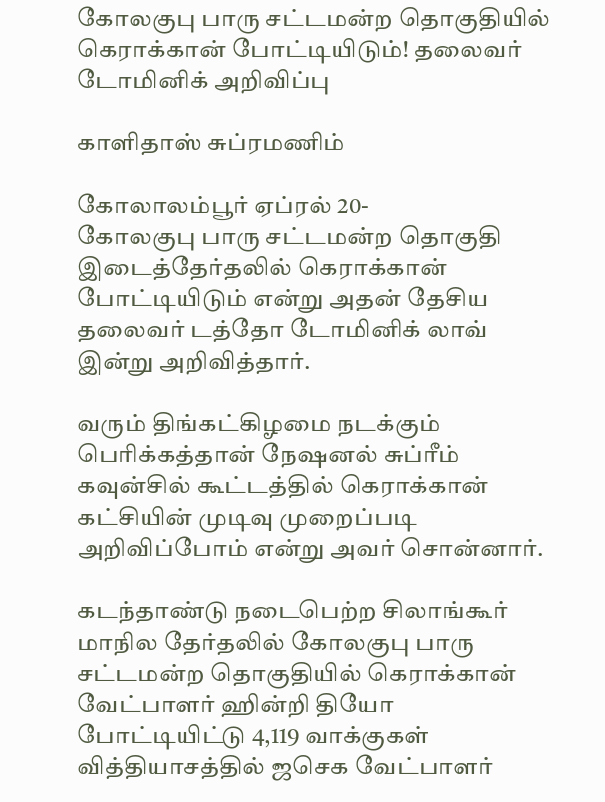கோலகுபு பாரு சட்டமன்ற தொகுதியில் கெராக்கான் போட்டியிடும்! தலைவர் டோமினிக் அறிவிப்பு

காளிதாஸ் சுப்ரமணிம்

கோலாலம்பூர் ஏப்ரல் 20-
கோலகுபு பாரு சட்டமன்ற தொகுதி இடைத்தேர்தலில் கெராக்கான் போட்டியிடும் என்று அதன் தேசிய தலைவர் டத்தோ டோமினிக் லாவ் இன்று அறிவித்தார்.

வரும் திங்கட்கிழமை நடக்கும் பெரிக்கத்தான் நேஷனல் சுப்ரீம் கவுன்சில் கூட்டத்தில் கெராக்கான் கட்சியின் முடிவு முறைப்படி அறிவிப்போம் என்று அவர் சொன்னார்.

கடந்தாண்டு நடைபெற்ற சிலாங்கூர் மாநில தேர்தலில் கோலகுபு பாரு சட்டமன்ற தொகுதியில் கெராக்கான் வேட்பாளர் ஹின்றி தியோ போட்டியிட்டு 4,119 வாக்குகள் வித்தியாசத்தில் ஜசெக வேட்பாளர்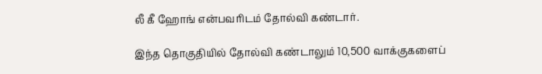லீ கீ ஹோங் என்பவரிடம் தோல்வி கண்டார்.

இந்த தொகுதியில் தோல்வி கண்டாலும் 10,500 வாக்குகளைப்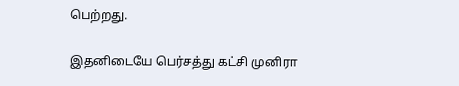பெற்றது.

இதனிடையே பெர்சத்து கட்சி முனிரா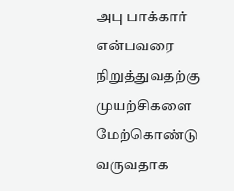அபு பாக்கார் என்பவரை நிறுத்துவதற்கு முயற்சிகளை மேற்கொண்டு வருவதாக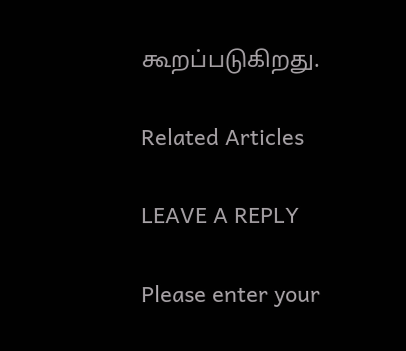கூறப்படுகிறது.

Related Articles

LEAVE A REPLY

Please enter your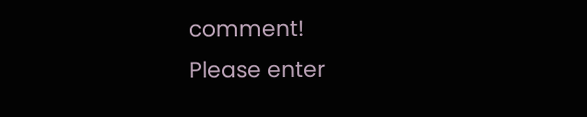comment!
Please enter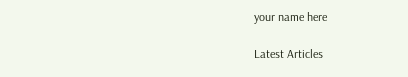your name here

Latest Articles